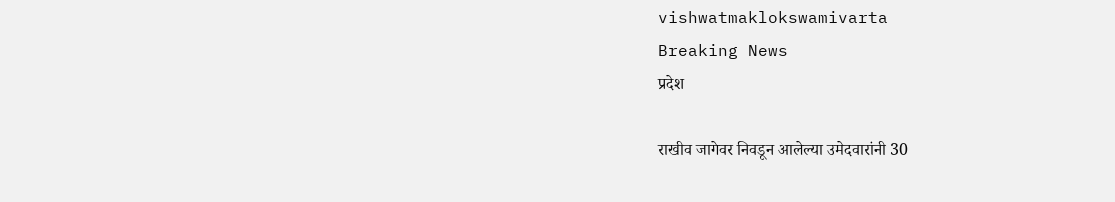vishwatmaklokswamivarta
Breaking News
प्रदेश

राखीव जागेवर निवडून आलेल्या उमेदवारांनी 30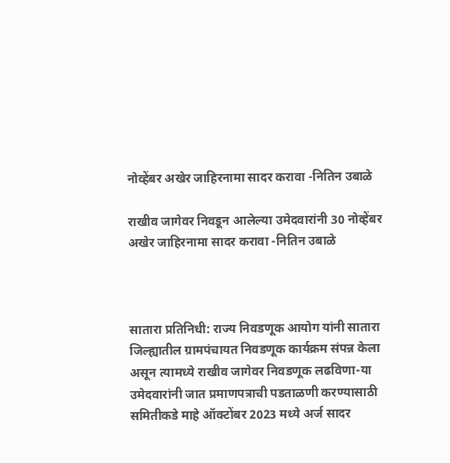नोव्हेंबर अखेर जाहिरनामा सादर करावा -नितिन उबाळे

राखीव जागेवर निवडून आलेल्या उमेदवारांनी 30 नोव्हेंबर अखेर जाहिरनामा सादर करावा -नितिन उबाळे



सातारा प्रतिनिधी: राज्य निवडणूक आयोग यांनी सातारा जिल्ह्यातील ग्रामपंचायत निवडणूक कार्यक्रम संपन्न केला असून त्यामध्ये राखीव जागेवर निवडणूक लढविणा-या उमेदवारांनी जात प्रमाणपत्राची पडताळणी करण्यासाठी समितीकडे माहे ऑक्टोंबर 2023 मध्ये अर्ज सादर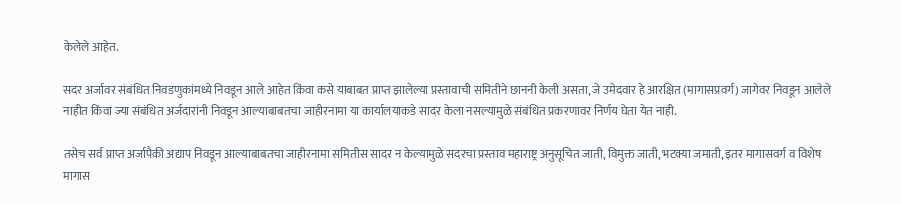केलेले आहेत.

सदर अर्जावर संबंधित निवडणुकांमध्ये निवडून आले आहेत किंवा कसे याबाबत प्राप्त झालेल्या प्रस्तावाची समितीने छाननी केली असता, जे उमेदवार हे आरक्षित (मागासप्रवर्ग) जागेवर निवडून आलेले नाहीत किंवा ज्या संबंधित अर्जदारांनी निवडून आल्याबाबतचा जाहीरनामा या कार्यालयाकडे सादर केला नसल्यामुळे संबंधित प्रकरणावर निर्णय घेता येत नाही.

तसेच सर्व प्राप्त अर्जापैकी अद्याप निवडून आल्याबाबतचा जाहीरनामा समितीस सादर न केल्यामुळे सदरचा प्रस्ताव महाराष्ट्र अनुसूचित जाती, विमुक्त जाती, भटक्या जमाती, इतर मागासवर्ग व विशेष मागास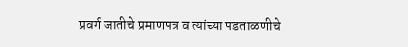प्रवर्ग जातीचे प्रमाणपत्र व त्यांच्या पडताळणीचे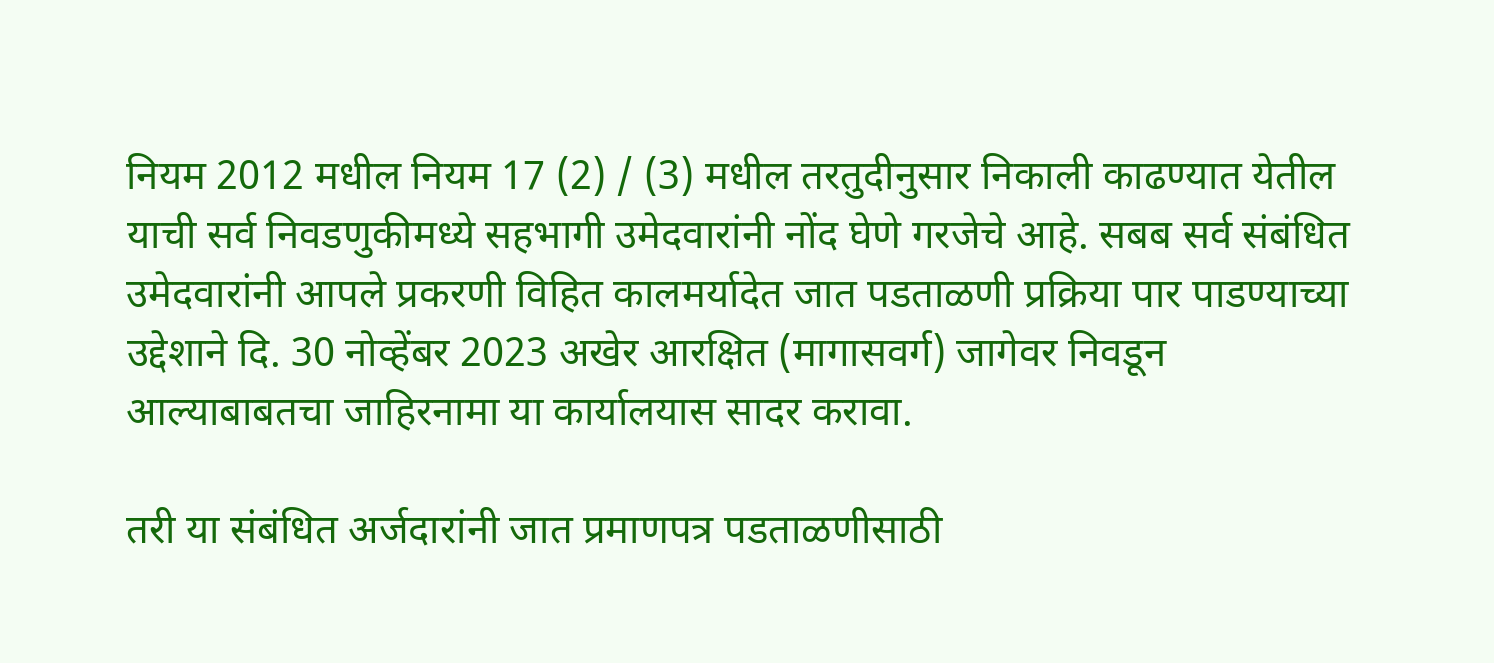नियम 2012 मधील नियम 17 (2) / (3) मधील तरतुदीनुसार निकाली काढण्यात येतील याची सर्व निवडणुकीमध्ये सहभागी उमेदवारांनी नोंद घेणे गरजेचे आहे. सबब सर्व संबंधित उमेदवारांनी आपले प्रकरणी विहित कालमर्यादेत जात पडताळणी प्रक्रिया पार पाडण्याच्या उद्देशाने दि. 30 नोव्हेंबर 2023 अखेर आरक्षित (मागासवर्ग) जागेवर निवडून आल्याबाबतचा जाहिरनामा या कार्यालयास सादर करावा.

तरी या संबंधित अर्जदारांनी जात प्रमाणपत्र पडताळणीसाठी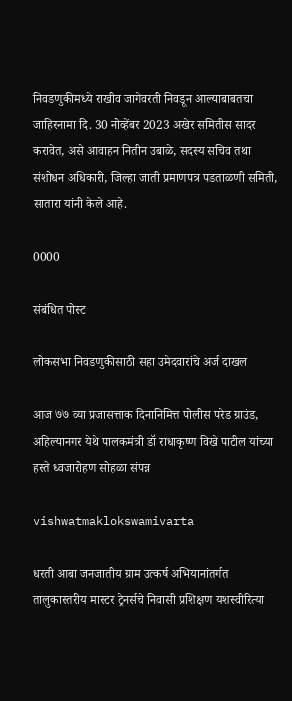निवडणुकीमध्ये राखीव जागेवरती निवडून आल्याबाबतचा जाहिरनामा दि. 30 नोव्हेंबर 2023 अखेर समितीस सादर करावेत, असे आवाहन नितीन उबाळे, सदस्य सचिव तथा संशोधन अधिकारी, जिल्हा जाती प्रमाणपत्र पडताळणी समिती, सातारा यांनी केले आहे.

0000

संबंधित पोस्ट

लोकसभा निवडणुकीसाठी सहा उमेदवारांचे अर्ज दाखल

आज ७७ व्या प्रजासत्ताक दिनानिमित्त पोलीस परेड ग्राउंड, अहिल्यानगर येथे पालकमंत्री डॉ राधाकृष्ण विखे पाटील यांच्या हस्ते ध्वजारोहण सोहळा संपन्न

vishwatmaklokswamivarta

धरती आबा जनजातीय ग्राम उत्कर्ष अभियानांतर्गत तालुकास्तरीय मास्टर ट्रेनर्सचे निवासी प्रशिक्षण यशस्वीरित्या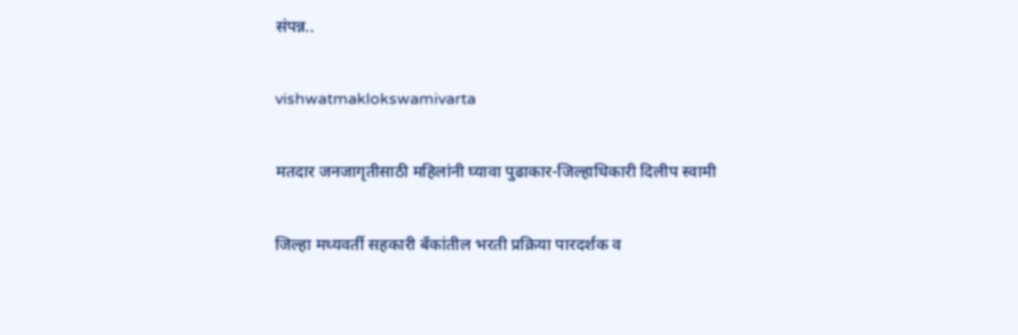संपन्न..

vishwatmaklokswamivarta

मतदार जनजागृतीसाठी महिलांनी घ्यावा पुढाकार-जिल्हाधिकारी दिलीप स्वामी

जिल्हा मध्यवर्ती सहकारी बँकांतील भरती प्रक्रिया पारदर्शक व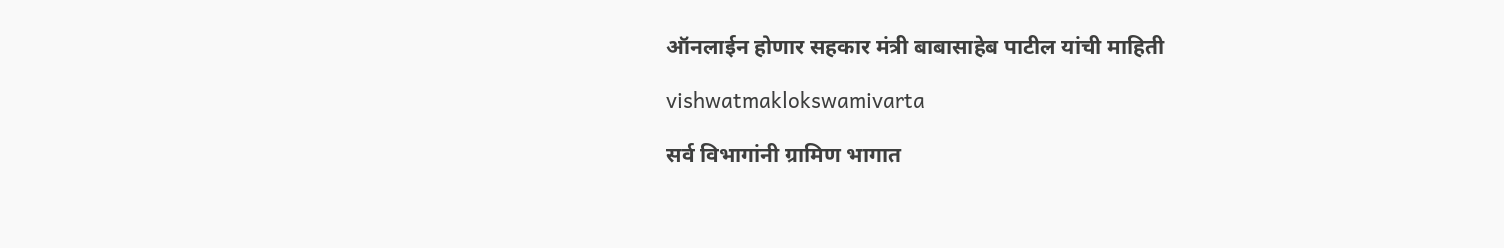ऑनलाईन होणार सहकार मंत्री बाबासाहेब पाटील यांची माहिती

vishwatmaklokswamivarta

सर्व विभागांनी ग्रामिण भागात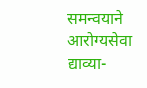समन्वयाने आरोग्यसेवा द्याव्या-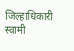जिल्हाधिकारी स्वामी